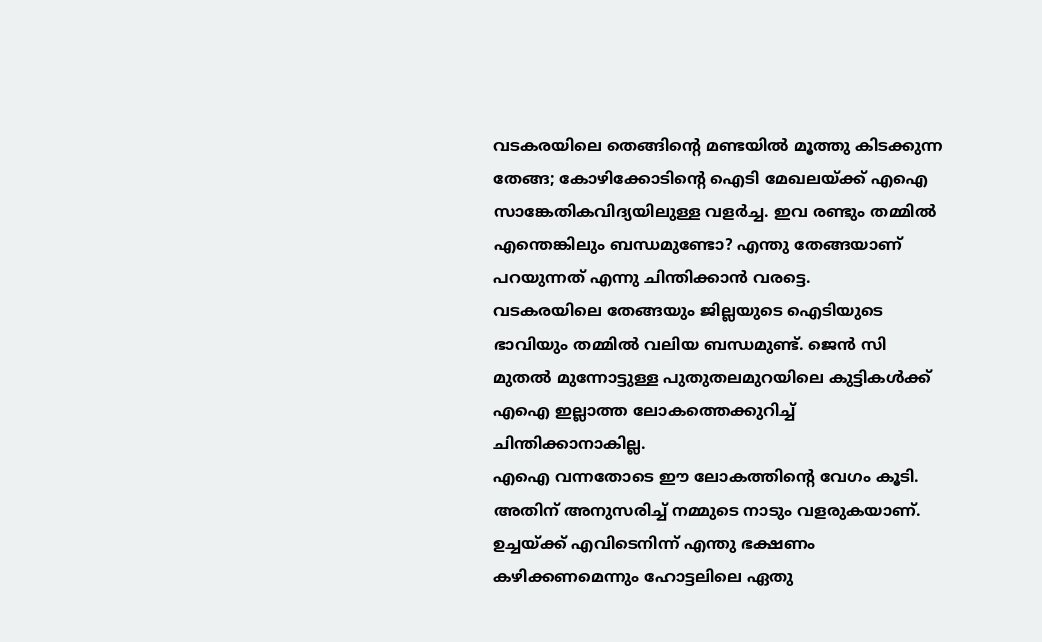വടകരയിലെ തെങ്ങിന്റെ മണ്ടയിൽ മൂത്തു കിടക്കുന്ന തേങ്ങ; കോഴിക്കോടിന്റെ ഐടി മേഖലയ്ക്ക് എഐ സാങ്കേതികവിദ്യയിലുള്ള വളർച്ച. ഇവ രണ്ടും തമ്മിൽ എന്തെങ്കിലും ബന്ധമുണ്ടോ? എന്തു തേങ്ങയാണ് പറയുന്നത് എന്നു ചിന്തിക്കാൻ വരട്ടെ.
വടകരയിലെ തേങ്ങയും ജില്ലയുടെ ഐടിയുടെ ഭാവിയും തമ്മിൽ വലിയ ബന്ധമുണ്ട്. ജെൻ സി മുതൽ മുന്നോട്ടുള്ള പുതുതലമുറയിലെ കുട്ടികൾക്ക് എഐ ഇല്ലാത്ത ലോകത്തെക്കുറിച്ച് ചിന്തിക്കാനാകില്ല.
എഐ വന്നതോടെ ഈ ലോകത്തിന്റെ വേഗം കൂടി. അതിന് അനുസരിച്ച് നമ്മുടെ നാടും വളരുകയാണ്.
ഉച്ചയ്ക്ക് എവിടെനിന്ന് എന്തു ഭക്ഷണം കഴിക്കണമെന്നും ഹോട്ടലിലെ ഏതു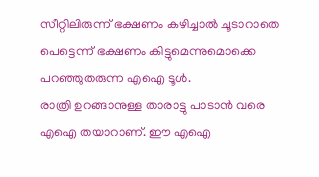സീറ്റിലിരുന്ന് ഭക്ഷണം കഴിച്ചാൽ ചൂടാറാതെ പെട്ടെന്ന് ഭക്ഷണം കിട്ടുമെന്നുമൊക്കെ പറഞ്ഞുതരുന്ന എഐ ടൂൾ.
രാത്രി ഉറങ്ങാനുള്ള താരാട്ടു പാടാൻ വരെ എഐ തയാറാണ്. ഈ എഐ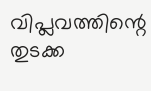വിപ്ലവത്തിന്റെ തുടക്ക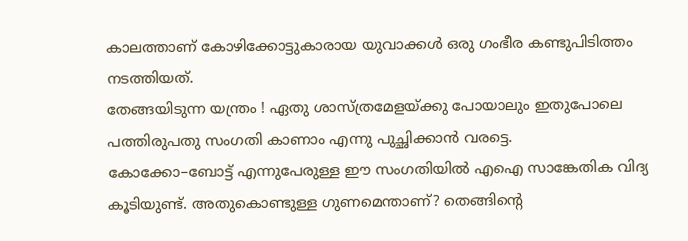കാലത്താണ് കോഴിക്കോട്ടുകാരായ യുവാക്കൾ ഒരു ഗംഭീര കണ്ടുപിടിത്തം നടത്തിയത്.
തേങ്ങയിടുന്ന യന്ത്രം ! ഏതു ശാസ്ത്രമേളയ്ക്കു പോയാലും ഇതുപോലെ പത്തിരുപതു സംഗതി കാണാം എന്നു പുച്ഛിക്കാൻ വരട്ടെ.
കോക്കോ–ബോട്ട് എന്നുപേരുള്ള ഈ സംഗതിയിൽ എഐ സാങ്കേതിക വിദ്യ കൂടിയുണ്ട്. അതുകൊണ്ടുള്ള ഗുണമെന്താണ്? തെങ്ങിന്റെ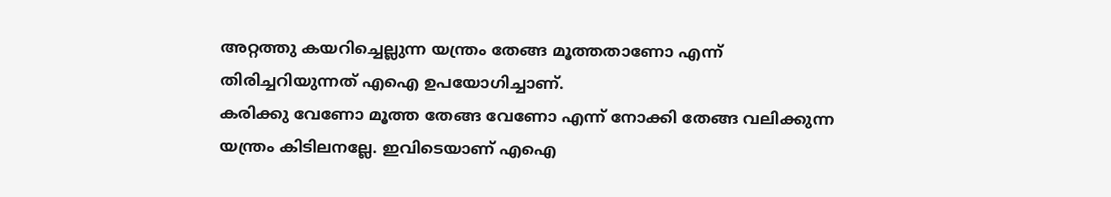അറ്റത്തു കയറിച്ചെല്ലുന്ന യന്ത്രം തേങ്ങ മൂത്തതാണോ എന്ന് തിരിച്ചറിയുന്നത് എഐ ഉപയോഗിച്ചാണ്.
കരിക്കു വേണോ മൂത്ത തേങ്ങ വേണോ എന്ന് നോക്കി തേങ്ങ വലിക്കുന്ന യന്ത്രം കിടിലനല്ലേ. ഇവിടെയാണ് എഐ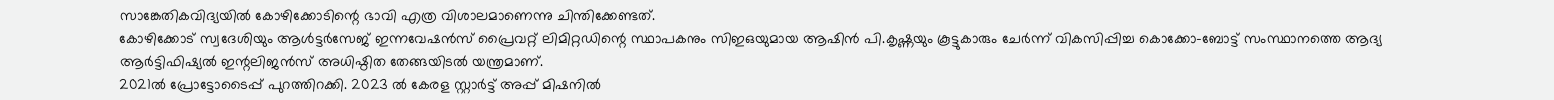സാങ്കേതികവിദ്യയിൽ കോഴിക്കോടിന്റെ ഭാവി എത്ര വിശാലമാണെന്നു ചിന്തിക്കേണ്ടത്.
കോഴിക്കോട് സ്വദേശിയും ആൾട്ടർസേജ് ഇന്നവേഷൻസ് പ്രൈവറ്റ് ലിമിറ്റഡിന്റെ സ്ഥാപകനും സിഇഒയുമായ ആഷിൻ പി.കൃഷ്ണയും കൂട്ടുകാരും ചേർന്ന് വികസിപ്പിച്ച കൊക്കോ-ബോട്ട് സംസ്ഥാനത്തെ ആദ്യ ആർട്ടിഫിഷ്യൽ ഇന്റലിജൻസ് അധിഷ്ഠിത തേങ്ങയിടൽ യന്ത്രമാണ്.
2021ൽ പ്രോട്ടോടൈപ്പ് പുറത്തിറക്കി. 2023 ൽ കേരള സ്റ്റാർട്ട് അപ്പ് മിഷനിൽ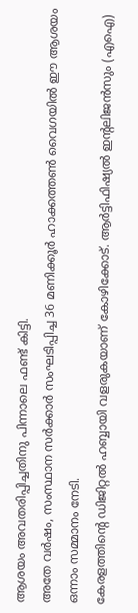ആശയം അവതരിപ്പിച്ചതിനു പിന്നാലെ ഫണ്ട് കിട്ടി.
അതേ വർഷം, സംസ്ഥാന സർക്കാർ സംഘടിപ്പിച്ച 36 മണിക്കൂർ ഹാക്കത്തൺ വൈഗയിൽ ഈ ആശയം ഒന്നാം സമ്മാനം നേടി.
കേരളത്തിന്റെ ഡിജിറ്റൽ ഹബ്ബായി വളരുകയാണ് കോഴിക്കോട്. ആർട്ടിഫിഷ്യൽ ഇന്റലിജൻസും (എഐ)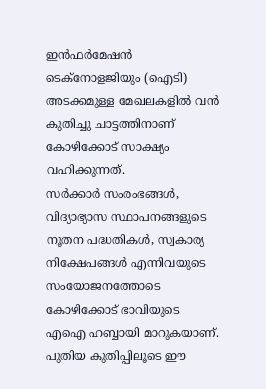ഇൻഫർമേഷൻ ടെക്നോളജിയും (ഐടി) അടക്കമുള്ള മേഖലകളിൽ വൻ കുതിച്ചു ചാട്ടത്തിനാണ് കോഴിക്കോട് സാക്ഷ്യം വഹിക്കുന്നത്.
സർക്കാർ സംരംഭങ്ങൾ, വിദ്യാഭ്യാസ സ്ഥാപനങ്ങളുടെ നൂതന പദ്ധതികൾ, സ്വകാര്യ നിക്ഷേപങ്ങൾ എന്നിവയുടെ സംയോജനത്തോടെ കോഴിക്കോട് ഭാവിയുടെ എഐ ഹബ്ബായി മാറുകയാണ്. പുതിയ കുതിപ്പിലൂടെ ഈ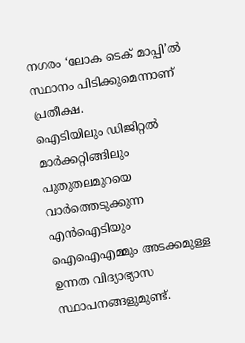നഗരം ‘ലോക ടെക് മാപ്പി’ൽ സ്ഥാനം പിടിക്കുമെന്നാണ് പ്രതീക്ഷ.
ഐടിയിലും ഡിജിറ്റൽ മാർക്കറ്റിങ്ങിലും പുതുതലമുറയെ വാർത്തെടുക്കുന്ന എൻഐടിയും ഐഐഎമ്മും അടക്കമുള്ള ഉന്നത വിദ്യാഭ്യാസ സ്ഥാപനങ്ങളുമുണ്ട്.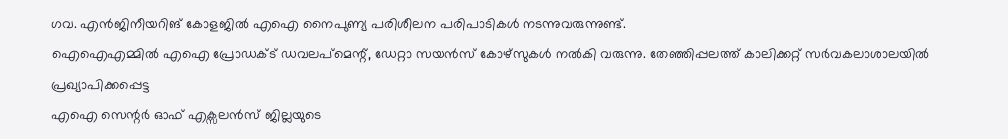ഗവ. എൻജിനീയറിങ് കോളജിൽ എഐ നൈപുണ്യ പരിശീലന പരിപാടികൾ നടന്നുവരുന്നുണ്ട്.
ഐഐഎമ്മിൽ എഐ പ്രോഡക്ട് ഡവലപ്മെന്റ്, ഡേറ്റാ സയൻസ് കോഴ്സുകൾ നൽകി വരുന്നു. തേഞ്ഞിപ്പലത്ത് കാലിക്കറ്റ് സർവകലാശാലയിൽ പ്രഖ്യാപിക്കപ്പെട്ട
എഐ സെന്റർ ഓഫ് എക്സലൻസ് ജില്ലയുടെ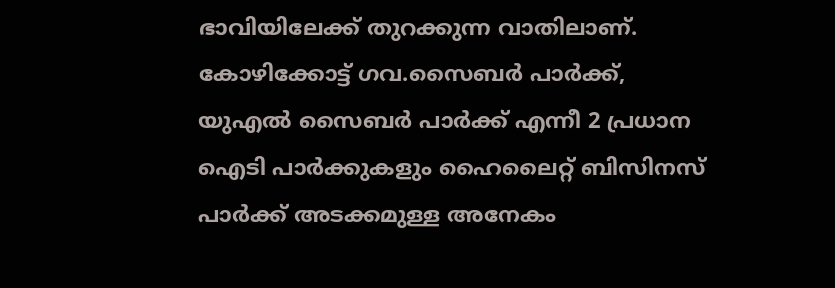ഭാവിയിലേക്ക് തുറക്കുന്ന വാതിലാണ്.
കോഴിക്കോട്ട് ഗവ.സൈബർ പാർക്ക്, യുഎൽ സൈബർ പാർക്ക് എന്നീ 2 പ്രധാന ഐടി പാർക്കുകളും ഹൈലൈറ്റ് ബിസിനസ് പാർക്ക് അടക്കമുള്ള അനേകം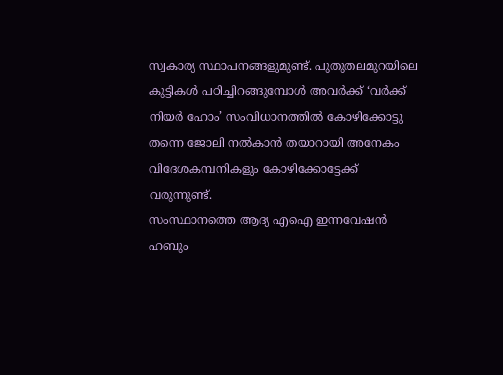സ്വകാര്യ സ്ഥാപനങ്ങളുമുണ്ട്. പുതുതലമുറയിലെ കുട്ടികൾ പഠിച്ചിറങ്ങുമ്പോൾ അവർക്ക് ‘വർക്ക് നിയർ ഹോം’ സംവിധാനത്തിൽ കോഴിക്കോട്ടു തന്നെ ജോലി നൽകാൻ തയാറായി അനേകം വിദേശകമ്പനികളും കോഴിക്കോട്ടേക്ക് വരുന്നുണ്ട്.
സംസ്ഥാനത്തെ ആദ്യ എഐ ഇന്നവേഷൻ ഹബും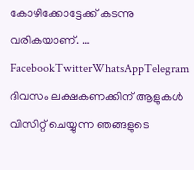കോഴിക്കോട്ടേക്ക് കടന്നു വരികയാണ്. … FacebookTwitterWhatsAppTelegram
ദിവസം ലക്ഷകണക്കിന് ആളുകൾ വിസിറ്റ് ചെയ്യുന്ന ഞങ്ങളുടെ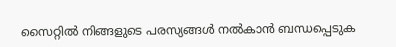സൈറ്റിൽ നിങ്ങളുടെ പരസ്യങ്ങൾ നൽകാൻ ബന്ധപ്പെടുക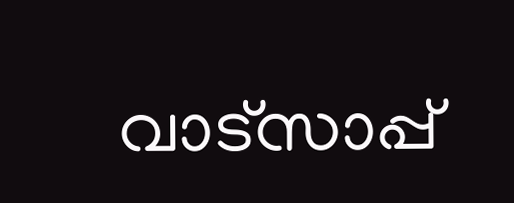വാട്സാപ്പ്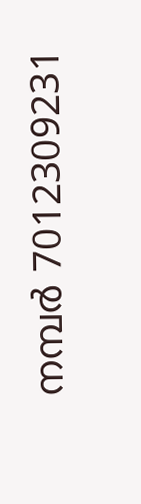നമ്പർ 7012309231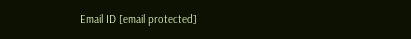Email ID [email protected]